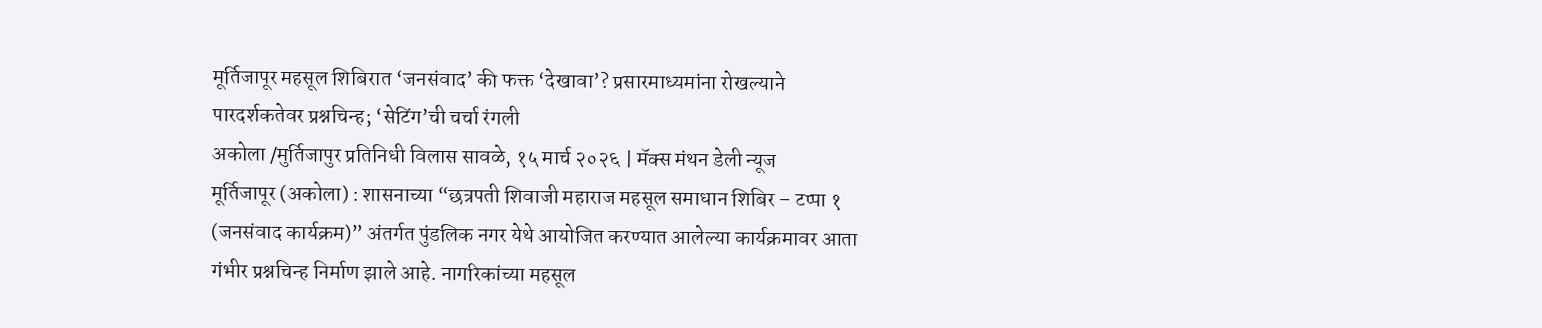मूर्तिजापूर महसूल शिबिरात ‘जनसंवाद’ की फक्त ‘देखावा’? प्रसारमाध्यमांना रोखल्याने पारदर्शकतेवर प्रश्नचिन्ह; ‘सेटिंग’ची चर्चा रंगली
अकोला /मुर्तिजापुर प्रतिनिधी विलास सावळे, १५ मार्च २०२६ | मॅक्स मंथन डेली न्यूज
मूर्तिजापूर (अकोला) : शासनाच्या “छत्रपती शिवाजी महाराज महसूल समाधान शिबिर – टप्पा १ (जनसंवाद कार्यक्रम)” अंतर्गत पुंडलिक नगर येथे आयोजित करण्यात आलेल्या कार्यक्रमावर आता गंभीर प्रश्नचिन्ह निर्माण झाले आहे. नागरिकांच्या महसूल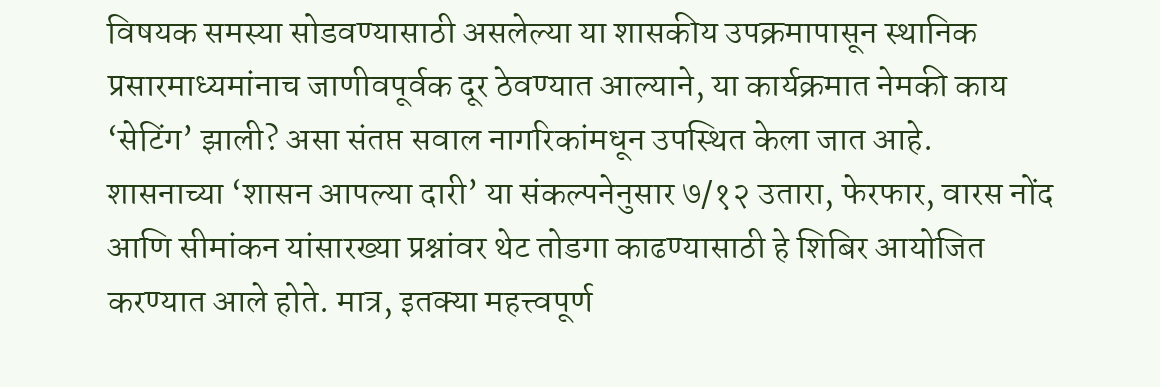विषयक समस्या सोडवण्यासाठी असलेल्या या शासकीय उपक्रमापासून स्थानिक प्रसारमाध्यमांनाच जाणीवपूर्वक दूर ठेवण्यात आल्याने, या कार्यक्रमात नेमकी काय ‘सेटिंग’ झाली? असा संतप्त सवाल नागरिकांमधून उपस्थित केला जात आहे.
शासनाच्या ‘शासन आपल्या दारी’ या संकल्पनेनुसार ७/१२ उतारा, फेरफार, वारस नोंद आणि सीमांकन यांसारख्या प्रश्नांवर थेट तोडगा काढण्यासाठी हे शिबिर आयोजित करण्यात आले होते. मात्र, इतक्या महत्त्वपूर्ण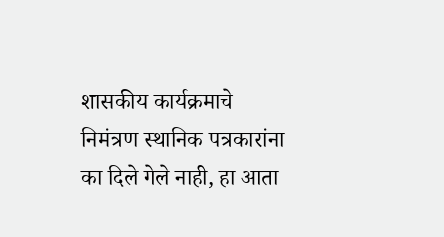शासकीय कार्यक्रमाचे निमंत्रण स्थानिक पत्रकारांना का दिले गेले नाही, हा आता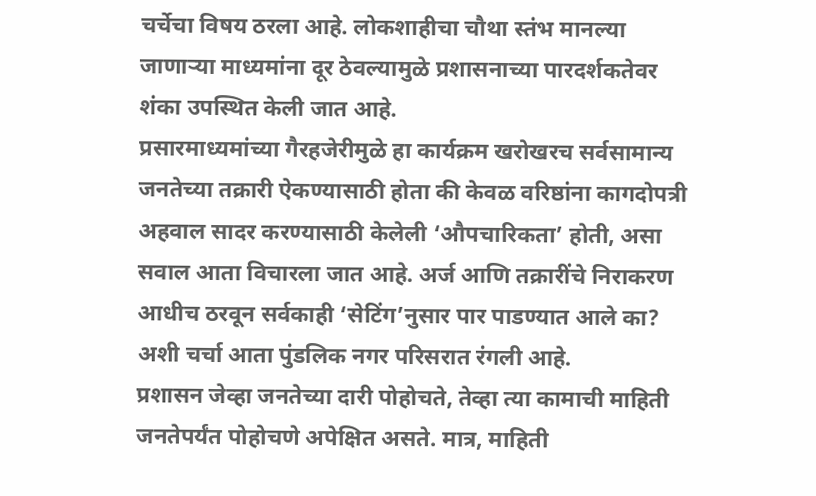चर्चेचा विषय ठरला आहे. लोकशाहीचा चौथा स्तंभ मानल्या जाणाऱ्या माध्यमांना दूर ठेवल्यामुळे प्रशासनाच्या पारदर्शकतेवर शंका उपस्थित केली जात आहे.
प्रसारमाध्यमांच्या गैरहजेरीमुळे हा कार्यक्रम खरोखरच सर्वसामान्य जनतेच्या तक्रारी ऐकण्यासाठी होता की केवळ वरिष्ठांना कागदोपत्री अहवाल सादर करण्यासाठी केलेली ‘औपचारिकता’ होती, असा सवाल आता विचारला जात आहे. अर्ज आणि तक्रारींचे निराकरण आधीच ठरवून सर्वकाही ‘सेटिंग’नुसार पार पाडण्यात आले का? अशी चर्चा आता पुंडलिक नगर परिसरात रंगली आहे.
प्रशासन जेव्हा जनतेच्या दारी पोहोचते, तेव्हा त्या कामाची माहिती जनतेपर्यंत पोहोचणे अपेक्षित असते. मात्र, माहिती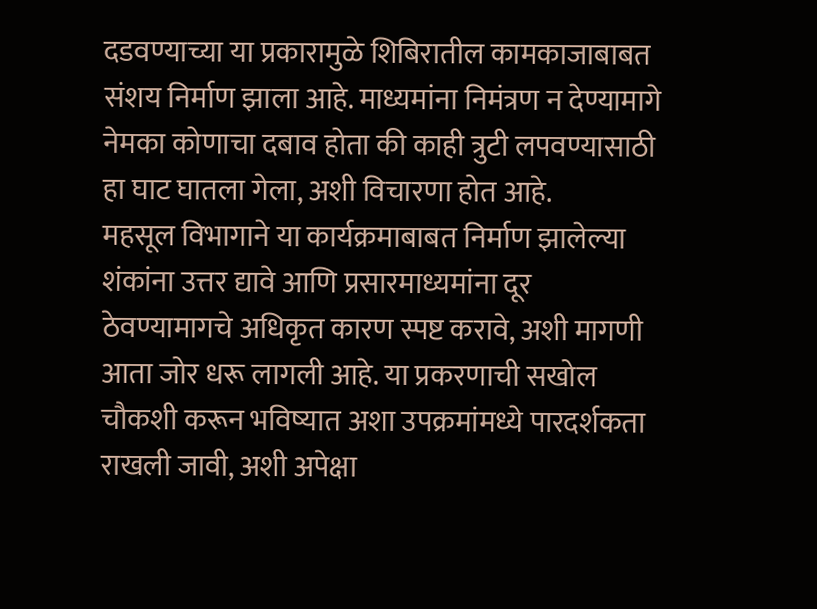दडवण्याच्या या प्रकारामुळे शिबिरातील कामकाजाबाबत संशय निर्माण झाला आहे. माध्यमांना निमंत्रण न देण्यामागे नेमका कोणाचा दबाव होता की काही त्रुटी लपवण्यासाठी हा घाट घातला गेला, अशी विचारणा होत आहे.
महसूल विभागाने या कार्यक्रमाबाबत निर्माण झालेल्या शंकांना उत्तर द्यावे आणि प्रसारमाध्यमांना दूर ठेवण्यामागचे अधिकृत कारण स्पष्ट करावे, अशी मागणी आता जोर धरू लागली आहे. या प्रकरणाची सखोल चौकशी करून भविष्यात अशा उपक्रमांमध्ये पारदर्शकता राखली जावी, अशी अपेक्षा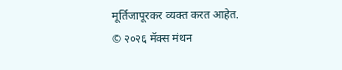मूर्तिजापूरकर व्यक्त करत आहेत.
© २०२६ मॅक्स मंथन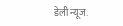डेली न्यूज.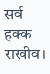सर्व हक्क राखीव।